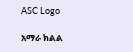ASC Logo

አማራ ክልል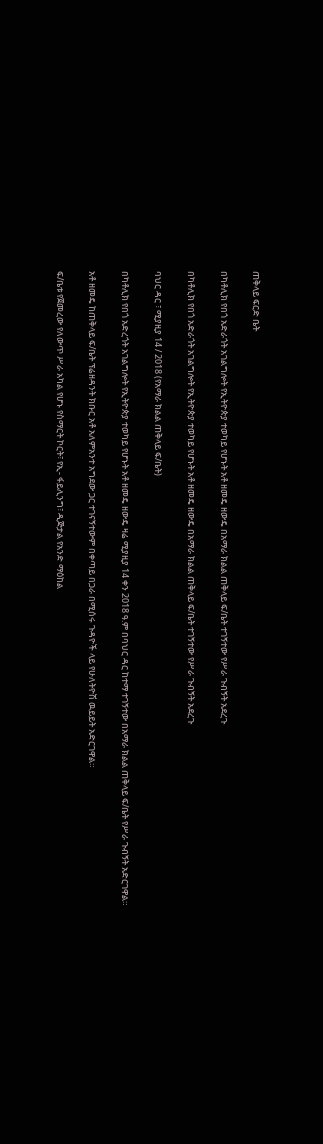ጠቅላይ ፍርድ ቤት

በካቶሊክ የበጎ አድራጎት አገልግሎት የኢትዮጵያ ተወካይ የሆኑት አቶ ዘመዴ ዘውዴ በአማራ ክልል ጠቅላይ ፍ/ቤት ተገኝተው የሥራ ጉብኝት አደረጉ

በካቶሊክ የበጎ አድራጎት አገልግሎት የኢትዮጵያ ተወካይ የሆኑት አቶ ዘመዴ ዘውዴ በአማራ ክልል ጠቅላይ ፍ/ቤት ተገኝተው የሥራ ጉብኝት አደረጉ

ባህር ዳር ፣ ሚያዚያ 14 / 2018 (የአማራ ክልል ጠቅላይ ፍ/ቤት)

በካቶሊክ የበጎ አድረጎት አገልግሎት የኢትዮጵያ ተወካይ የሆኑት አቶ ዘመዴ ዘውዴ ዛሬ ሚያዚያ 14 ቀን 2018 ዓ.ም በባህር ዳር ከተማ ተገኝተው በአማራ ክልል ጠቅላይ ፍ/ቤት የሥራ ጉብኝት አድርገዋል።

አቶ ዘመዴ ከጠቅላይ ፍ/ቤት ፕሬዘዳንት ክቡር አቶ አለምአንተ አግደው ጋር ተገናኝተውም በቀጣይ በጋራ በሚሰሩ ጉዳዮች ላይ የሁለትዮሽ ዉይይት አድርገዋል።

ፍ/ቤቱ የጀመረው የለውጥ ሥራ አካል የሆኑ የስማርት ኮርት፣ የኢ- ፋይሊንግ፣ ዲጅታል የአንድ ማዕከል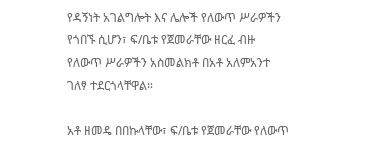የዳኝነት አገልግሎት እና ሌሎች የለውጥ ሥራዎችን የጎበኙ ሲሆን፣ ፍ/ቤቱ የጀመራቸው ዘርፈ ብዙ የለውጥ ሥራዎችን አስመልክቶ በአቶ አለምአንተ ገለፃ ተደርጎላቸዋል።

አቶ ዘመዴ በበኩላቸው፣ ፍ/ቤቱ የጀመራቸው የለውጥ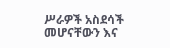ሥራዎች አስደሳች መሆናቸውን እና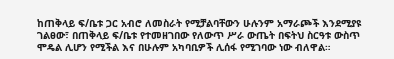ከጠቅላይ ፍ/ቤቱ ጋር አብሮ ለመስራት የሚቻልባቸውን ሁሉንም አማራጮች እንደሚያዩ ገልፀው፣ በጠቅላይ ፍ/ቤቱ የተመዘገበው የለውጥ ሥራ ውጤት በፍትህ ስርዓቱ ውስጥ ሞዴል ሊሆን የሚችል እና በሁሉም አካባቢዎች ሊሰፋ የሚገባው ነው ብለዋል።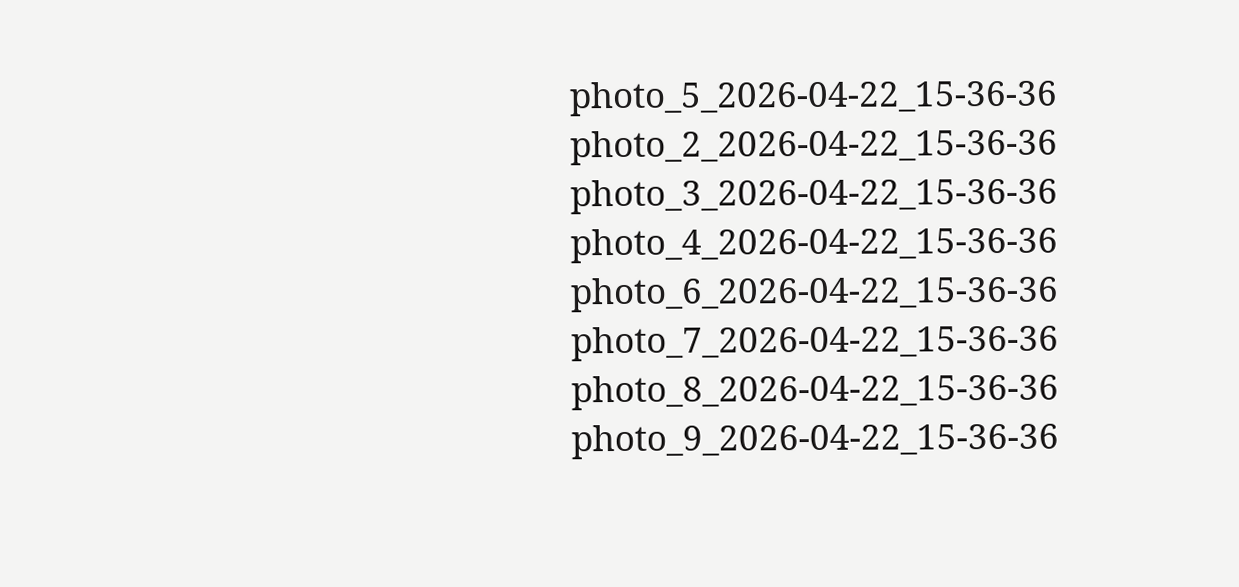photo_5_2026-04-22_15-36-36
photo_2_2026-04-22_15-36-36
photo_3_2026-04-22_15-36-36
photo_4_2026-04-22_15-36-36
photo_6_2026-04-22_15-36-36
photo_7_2026-04-22_15-36-36
photo_8_2026-04-22_15-36-36
photo_9_2026-04-22_15-36-36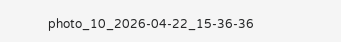photo_10_2026-04-22_15-36-36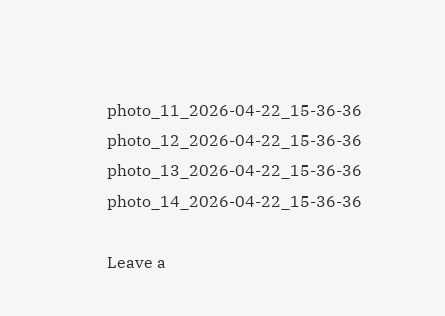photo_11_2026-04-22_15-36-36
photo_12_2026-04-22_15-36-36
photo_13_2026-04-22_15-36-36
photo_14_2026-04-22_15-36-36

Leave a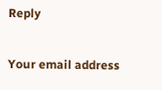Reply

Your email address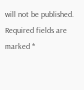will not be published. Required fields are marked *